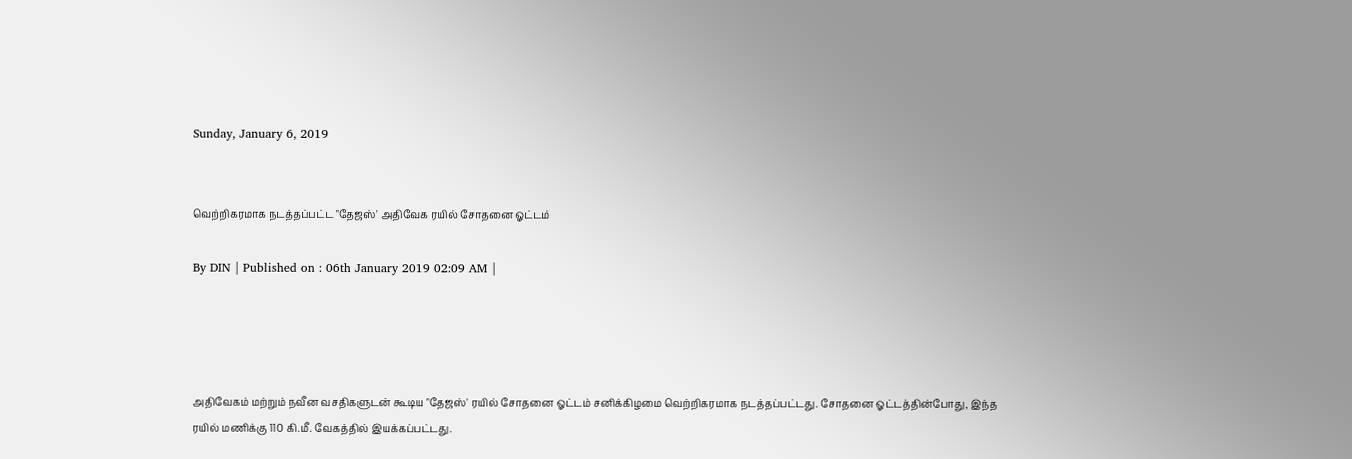Sunday, January 6, 2019


வெற்றிகரமாக நடத்தப்பட்ட "தேஜஸ்' அதிவேக ரயில் சோதனை ஓட்டம்

By DIN | Published on : 06th January 2019 02:09 AM |




அதிவேகம் மற்றும் நவீன வசதிகளுடன் கூடிய "தேஜஸ்' ரயில் சோதனை ஓட்டம் சனிக்கிழமை வெற்றிகரமாக நடத்தப்பட்டது. சோதனை ஓட்டத்தின்போது, இந்த ரயில் மணிக்கு 110 கி.மீ. வேகத்தில் இயக்கப்பட்டது.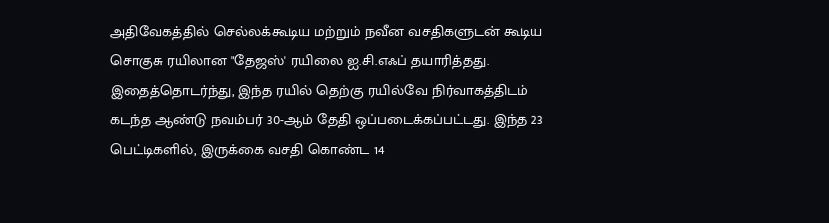அதிவேகத்தில் செல்லக்கூடிய மற்றும் நவீன வசதிகளுடன் கூடிய சொகுசு ரயிலான "தேஜஸ்' ரயிலை ஐ.சி.எஃப் தயாரித்தது. இதைத்தொடர்ந்து, இந்த ரயில் தெற்கு ரயில்வே நிர்வாகத்திடம் கடந்த ஆண்டு நவம்பர் 30-ஆம் தேதி ஒப்படைக்கப்பட்டது. இந்த 23 பெட்டிகளில், இருக்கை வசதி கொண்ட 14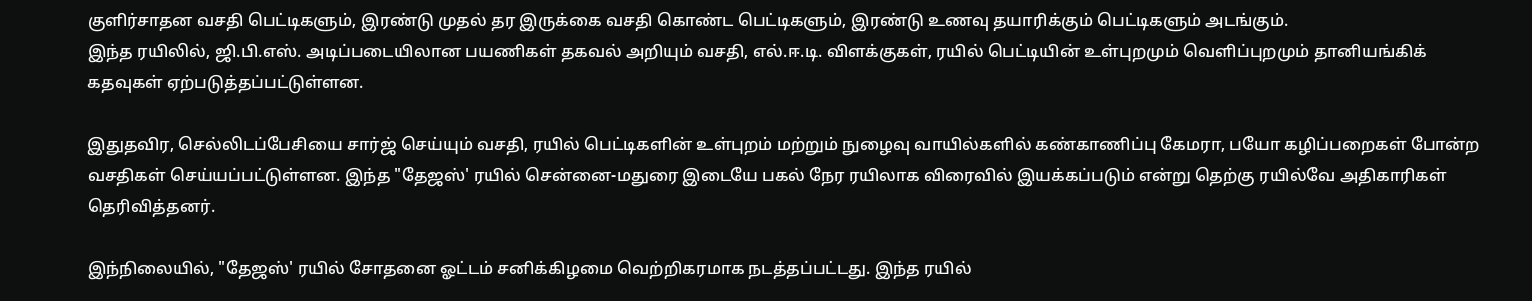குளிர்சாதன வசதி பெட்டிகளும், இரண்டு முதல் தர இருக்கை வசதி கொண்ட பெட்டிகளும், இரண்டு உணவு தயாரிக்கும் பெட்டிகளும் அடங்கும்.
இந்த ரயிலில், ஜி.பி.எஸ். அடிப்படையிலான பயணிகள் தகவல் அறியும் வசதி, எல்.ஈ.டி. விளக்குகள், ரயில் பெட்டியின் உள்புறமும் வெளிப்புறமும் தானியங்கிக் கதவுகள் ஏற்படுத்தப்பட்டுள்ளன.

இதுதவிர, செல்லிடப்பேசியை சார்ஜ் செய்யும் வசதி, ரயில் பெட்டிகளின் உள்புறம் மற்றும் நுழைவு வாயில்களில் கண்காணிப்பு கேமரா, பயோ கழிப்பறைகள் போன்ற வசதிகள் செய்யப்பட்டுள்ளன. இந்த "தேஜஸ்' ரயில் சென்னை-மதுரை இடையே பகல் நேர ரயிலாக விரைவில் இயக்கப்படும் என்று தெற்கு ரயில்வே அதிகாரிகள் தெரிவித்தனர்.

இந்நிலையில், "தேஜஸ்' ரயில் சோதனை ஓட்டம் சனிக்கிழமை வெற்றிகரமாக நடத்தப்பட்டது. இந்த ரயில்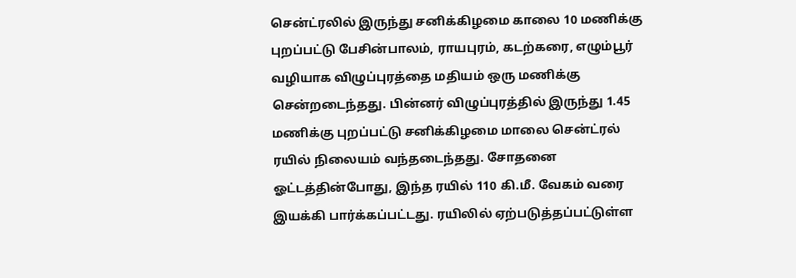சென்ட்ரலில் இருந்து சனிக்கிழமை காலை 10 மணிக்கு புறப்பட்டு பேசின்பாலம், ராயபுரம், கடற்கரை, எழும்பூர் வழியாக விழுப்புரத்தை மதியம் ஒரு மணிக்கு சென்றடைந்தது. பின்னர் விழுப்புரத்தில் இருந்து 1.45 மணிக்கு புறப்பட்டு சனிக்கிழமை மாலை சென்ட்ரல் ரயில் நிலையம் வந்தடைந்தது. சோதனை ஓட்டத்தின்போது, இந்த ரயில் 110 கி.மீ. வேகம் வரை இயக்கி பார்க்கப்பட்டது. ரயிலில் ஏற்படுத்தப்பட்டுள்ள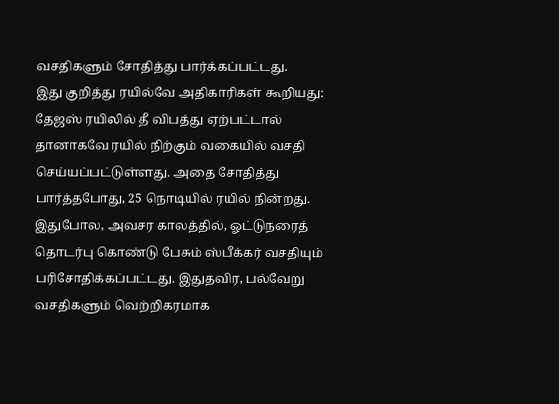வசதிகளும் சோதித்து பார்க்கப்பட்டது.
இது குறித்து ரயில்வே அதிகாரிகள் கூறியது: தேஜஸ் ரயிலில் தீ விபத்து ஏற்பட்டால் தானாகவே ரயில் நிற்கும் வகையில் வசதி செய்யப்பட்டுள்ளது. அதை சோதித்து பார்த்தபோது, 25 நொடியில் ரயில் நின்றது. இதுபோல, அவசர காலத்தில், ஓட்டுநரைத் தொடர்பு கொண்டு பேசும் ஸ்பீக்கர் வசதியும் பரிசோதிக்கப்பட்டது. இதுதவிர, பல்வேறு வசதிகளும் வெற்றிகரமாக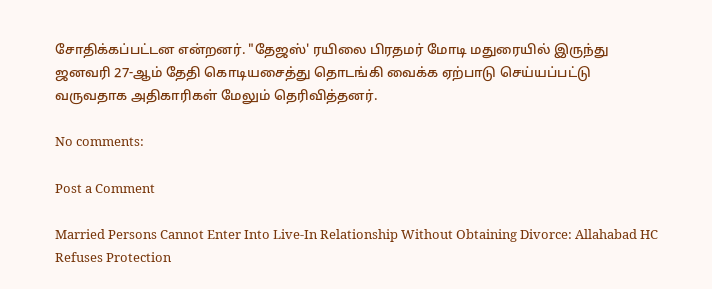சோதிக்கப்பட்டன என்றனர். "தேஜஸ்' ரயிலை பிரதமர் மோடி மதுரையில் இருந்து ஜனவரி 27-ஆம் தேதி கொடியசைத்து தொடங்கி வைக்க ஏற்பாடு செய்யப்பட்டு வருவதாக அதிகாரிகள் மேலும் தெரிவித்தனர்.

No comments:

Post a Comment

Married Persons Cannot Enter Into Live-In Relationship Without Obtaining Divorce: Allahabad HC Refuses Protection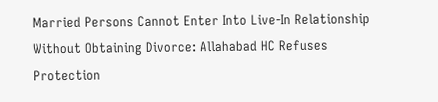Married Persons Cannot Enter Into Live-In Relationship Without Obtaining Divorce: Allahabad HC Refuses Protection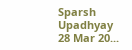Sparsh Upadhyay 28 Mar 20...